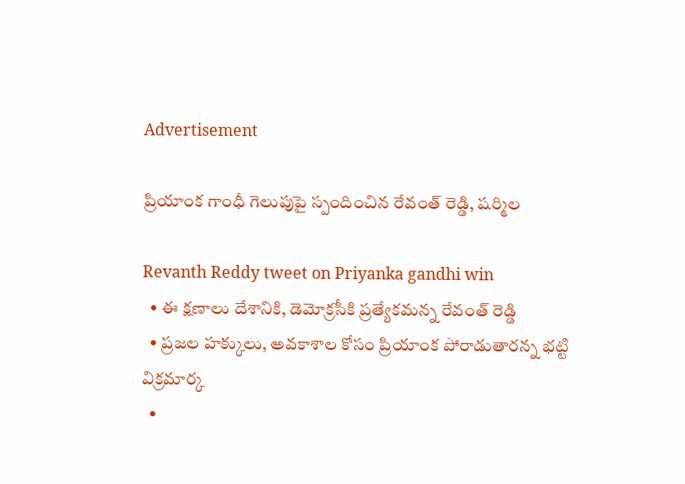Advertisement

ప్రియాంక గాంధీ గెలుపుపై స్పందించిన రేవంత్ రెడ్డి, షర్మిల

Revanth Reddy tweet on Priyanka gandhi win
  • ఈ క్షణాలు దేశానికి, డెమోక్రసీకి ప్రత్యేకమన్న రేవంత్ రెడ్డి
  • ప్రజల హక్కులు, అవకాశాల కోసం ప్రియాంక పోరాడుతారన్న భట్టి విక్రమార్క
  •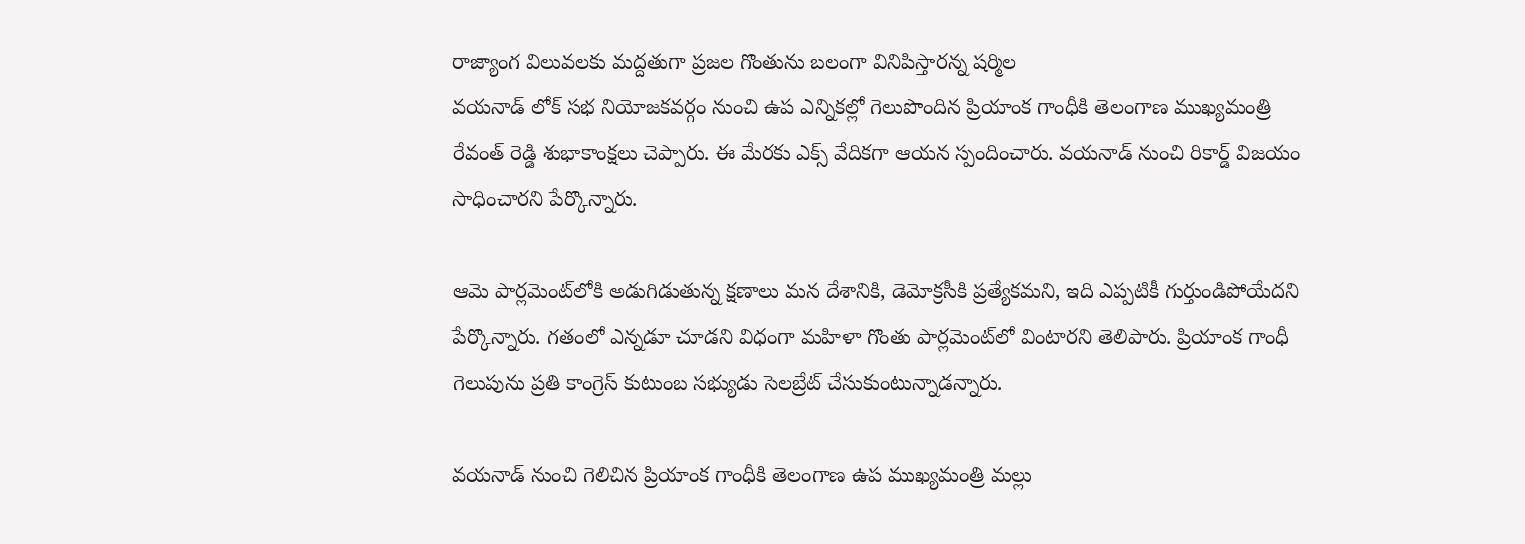రాజ్యాంగ విలువలకు మద్దతుగా ప్రజల గొంతును బలంగా వినిపిస్తారన్న షర్మిల
వయనాడ్ లోక్ సభ నియోజకవర్గం నుంచి ఉప ఎన్నికల్లో గెలుపొందిన ప్రియాంక గాంధీకి తెలంగాణ ముఖ్యమంత్రి రేవంత్ రెడ్డి శుభాకాంక్షలు చెప్పారు. ఈ మేరకు ఎక్స్ వేదికగా ఆయన స్పందించారు. వయనాడ్ నుంచి రికార్డ్ విజయం సాధించారని పేర్కొన్నారు.

ఆమె పార్లమెంట్‌లోకి అడుగిడుతున్న క్షణాలు మన దేశానికి, డెమోక్రసీకి ప్రత్యేకమని, ఇది ఎప్పటికీ గుర్తుండిపోయేదని పేర్కొన్నారు. గతంలో ఎన్నడూ చూడని విధంగా మహిళా గొంతు పార్లమెంట్‌లో వింటారని తెలిపారు. ప్రియాంక గాంధీ గెలుపును ప్రతి కాంగ్రెస్ కుటుంబ సభ్యుడు సెలబ్రేట్ చేసుకుంటున్నాడన్నారు.

వయనాడ్ నుంచి గెలిచిన ప్రియాంక గాంధీకి తెలంగాణ ఉప ముఖ్యమంత్రి మల్లు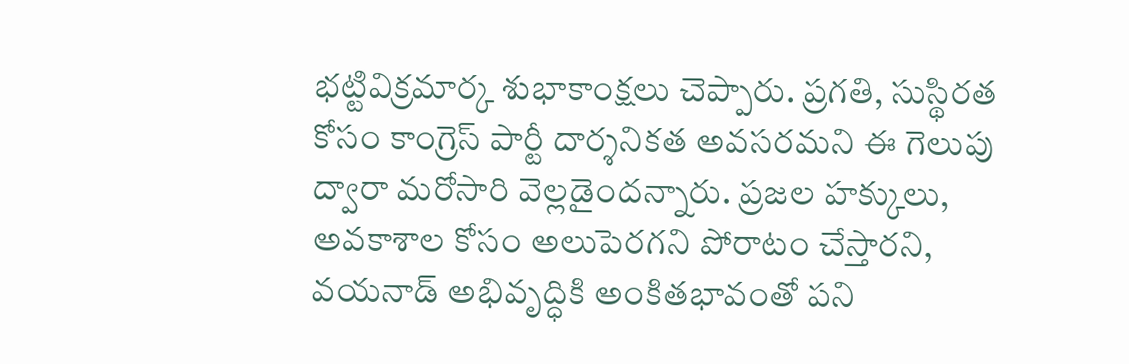భట్టివిక్రమార్క శుభాకాంక్షలు చెప్పారు. ప్రగతి, సుస్థిరత కోసం కాంగ్రెస్ పార్టీ దార్శనికత అవసరమని ఈ గెలుపు ద్వారా మరోసారి వెల్లడైందన్నారు. ప్రజల హక్కులు, అవకాశాల కోసం అలుపెరగని పోరాటం చేస్తారని, వయనాడ్ అభివృద్ధికి అంకితభావంతో పని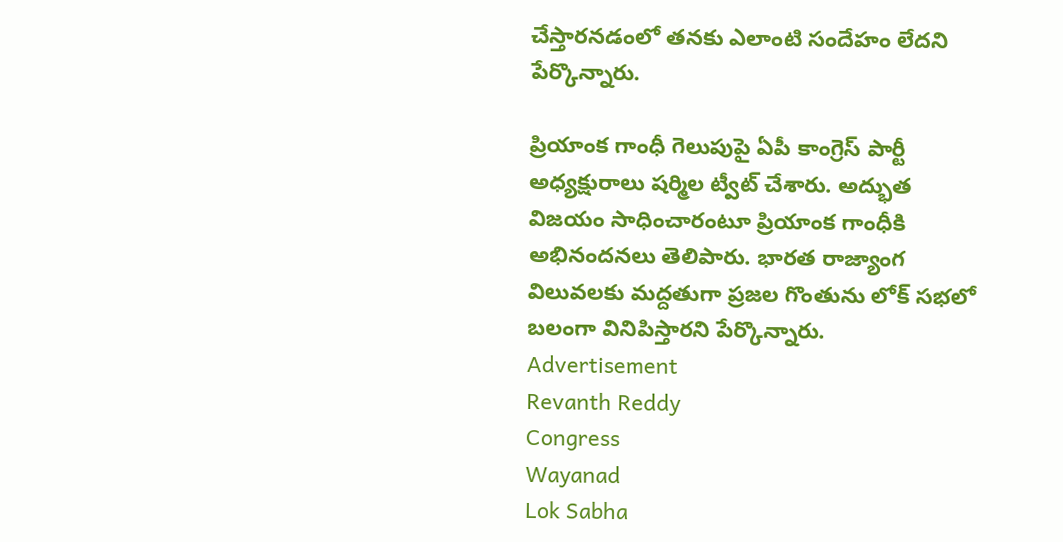చేస్తారనడంలో తనకు ఎలాంటి సందేహం లేదని పేర్కొన్నారు.

ప్రియాంక గాంధీ గెలుపుపై ఏపీ కాంగ్రెస్ పార్టీ అధ్యక్షురాలు షర్మిల ట్వీట్ చేశారు. అద్భుత విజయం సాధించారంటూ ప్రియాంక గాంధీకి అభినందనలు తెలిపారు. భారత రాజ్యాంగ విలువలకు మద్దతుగా ప్రజల గొంతును లోక్ సభలో బలంగా వినిపిస్తారని పేర్కొన్నారు.
Advertisement
Revanth Reddy
Congress
Wayanad
Lok Sabha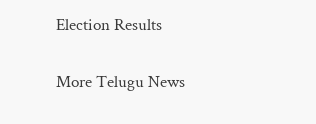Election Results

More Telugu News